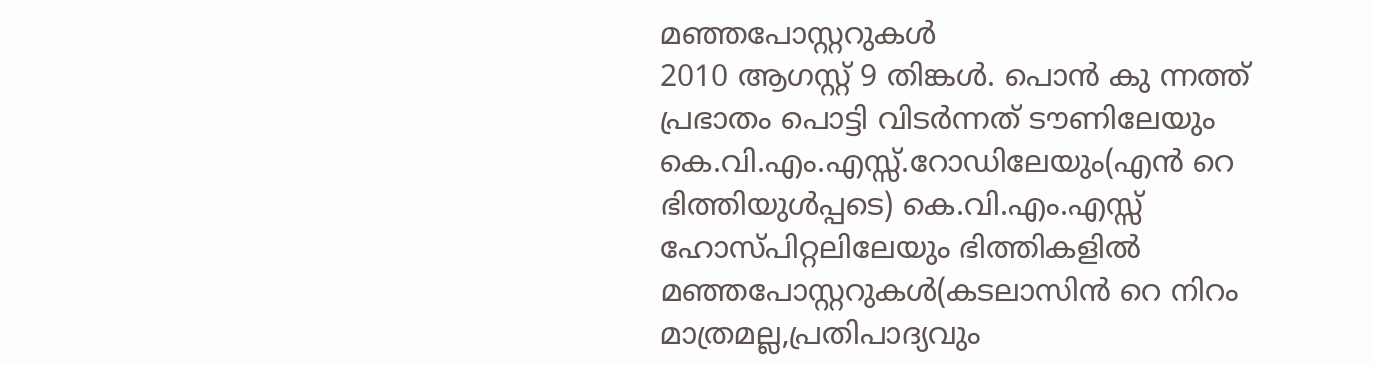മഞ്ഞപോസ്റ്ററുകൾ
2010 ആഗസ്റ്റ് 9 തിങ്കൾ. പൊൻ കു ന്നത്ത് പ്രഭാതം പൊട്ടി വിടർന്നത് ടൗണിലേയും കെ.വി.എം.എസ്സ്.റോഡിലേയും(എൻ റെ ഭിത്തിയുൾപ്പടെ) കെ.വി.എം.എസ്സ് ഹോസ്പിറ്റലിലേയും ഭിത്തികളിൽ മഞ്ഞപോസ്റ്ററുകൾ(കടലാസിൻ റെ നിറം മാത്രമല്ല,പ്രതിപാദ്യവും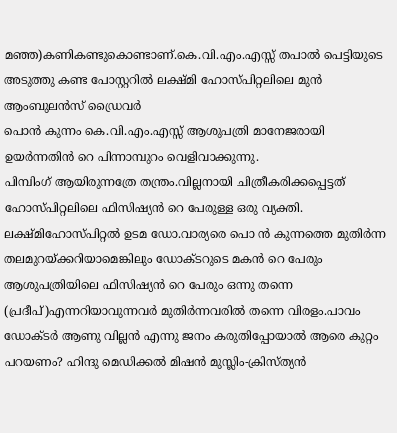മഞ്ഞ)കണികണ്ടുകൊണ്ടാണ്.കെ.വി.എം.എസ്സ് തപാൽ പെട്ടിയുടെ അടുത്തു കണ്ട പോസ്റ്ററിൽ ലക്ഷ്മി ഹോസ്പിറ്റലിലെ മുൻ ആംബുലൻസ് ഡ്രൈവർ
പൊൻ കുന്നം കെ.വി.എം.എസ്സ് ആശുപത്രി മാനേജരായി ഉയർന്നതിൻ റെ പിന്നാമ്പുറം വെളിവാക്കുന്നു.
പിമ്പിംഗ് ആയിരുന്നത്രേ തന്ത്രം.വില്ലനായി ചിത്രീകരിക്കപ്പെട്ടത് ഹോസ്പിറ്റലിലെ ഫിസിഷ്യൻ റെ പേരുള്ള ഒരു വ്യക്തി. ലക്ഷ്മിഹോസ്പിറ്റൽ ഉടമ ഡോ.വാര്യരെ പൊ ൻ കുന്നത്തെ മുതിർന്ന തലമുറയ്ക്കറിയാമെങ്കിലും ഡോക്ടറുടെ മകൻ റെ പേരും ആശുപത്രിയിലെ ഫിസിഷ്യൻ റെ പേരും ഒന്നു തന്നെ
(പ്രദീപ്)എന്നറിയാവുന്നവർ മുതിർന്നവരിൽ തന്നെ വിരളം.പാവം ഡോക്ടർ ആണു വില്ലൻ എന്നു ജനം കരുതിപ്പോയാൽ ആരെ കുറ്റം പറയണം? ഹിന്ദു മെഡിക്കൽ മിഷൻ മുസ്ലിം-ക്രിസ്ത്യൻ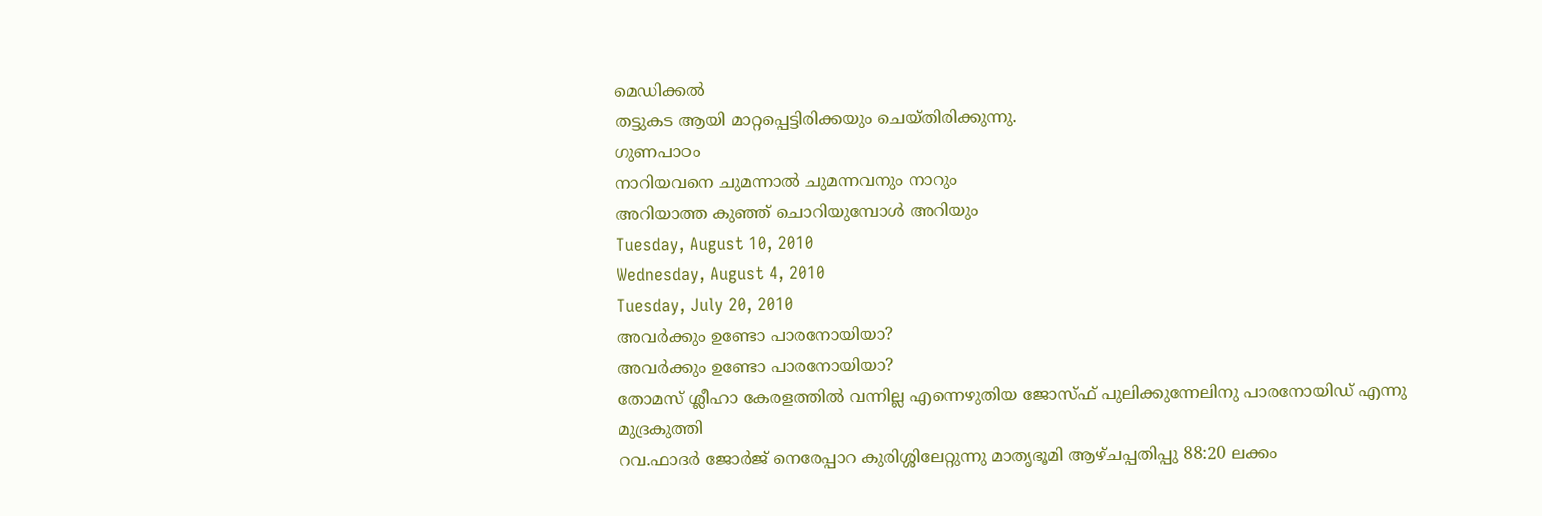മെഡിക്കൽ
തട്ടുകട ആയി മാറ്റപ്പെട്ടിരിക്കയും ചെയ്തിരിക്കുന്നു.
ഗുണപാഠം
നാറിയവനെ ചുമന്നാൽ ചുമന്നവനും നാറും
അറിയാത്ത കുഞ്ഞ് ചൊറിയുമ്പോൾ അറിയും
Tuesday, August 10, 2010
Wednesday, August 4, 2010
Tuesday, July 20, 2010
അവർക്കും ഉണ്ടോ പാരനോയിയാ?
അവർക്കും ഉണ്ടോ പാരനോയിയാ?
തോമസ് ശ്ലീഹാ കേരളത്തിൽ വന്നില്ല എന്നെഴുതിയ ജോസ്ഫ് പുലിക്കുന്നേലിനു പാരനോയിഡ് എന്നു മുദ്രകുത്തി
റവ.ഫാദർ ജോർജ് നെരേപ്പാറ കുരിശ്ശിലേറ്റുന്നു മാതൃഭൂമി ആഴ്ചപ്പതിപ്പു 88:20 ലക്കം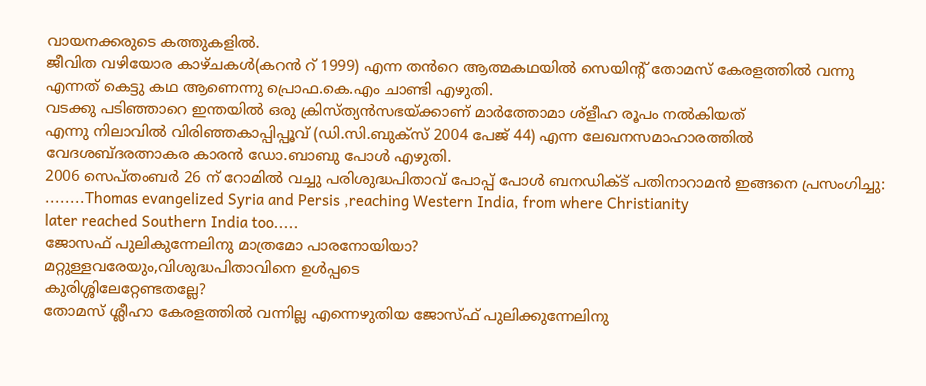വായനക്കരുടെ കത്തുകളിൽ.
ജീവിത വഴിയോര കാഴ്ചകൾ(കറൻ റ് 1999) എന്ന തൻറെ ആത്മകഥയിൽ സെയിന്റ് തോമസ് കേരളത്തിൽ വന്നു
എന്നത് കെട്ടു കഥ ആണെന്നു പ്രൊഫ.കെ.എം ചാണ്ടി എഴുതി.
വടക്കു പടിഞ്ഞാറെ ഇന്തയിൽ ഒരു ക്രിസ്ത്യൻസഭയ്ക്കാണ് മാർത്തോമാ ശ്ളീഹ രൂപം നൽകിയത്
എന്നു നിലാവിൽ വിരിഞ്ഞകാപ്പിപ്പൂവ് (ഡി.സി.ബുക്സ് 2004 പേജ് 44) എന്ന ലേഖനസമാഹാരത്തിൽ
വേദശബ്ദരത്നാകര കാരൻ ഡോ.ബാബു പോൾ എഴുതി.
2006 സെപ്തംബർ 26 ന് റോമിൽ വച്ചു പരിശുദ്ധപിതാവ് പോപ്പ് പോൾ ബനഡിക്ട് പതിനാറാമൻ ഇങ്ങനെ പ്രസംഗിച്ചു:
........Thomas evangelized Syria and Persis ,reaching Western India, from where Christianity
later reached Southern India too.....
ജോസഫ് പുലികുന്നേലിനു മാത്രമോ പാരനോയിയാ?
മറ്റുള്ളവരേയും,വിശുദ്ധപിതാവിനെ ഉൾപ്പടെ
കുരിശ്ശിലേറ്റേണ്ടതല്ലേ?
തോമസ് ശ്ലീഹാ കേരളത്തിൽ വന്നില്ല എന്നെഴുതിയ ജോസ്ഫ് പുലിക്കുന്നേലിനു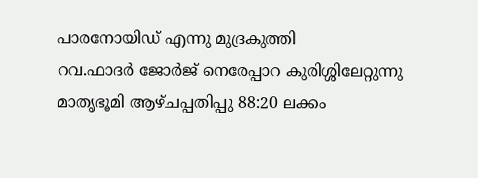പാരനോയിഡ് എന്നു മുദ്രകുത്തി
റവ.ഫാദർ ജോർജ് നെരേപ്പാറ കുരിശ്ശിലേറ്റുന്നു മാതൃഭൂമി ആഴ്ചപ്പതിപ്പു 88:20 ലക്കം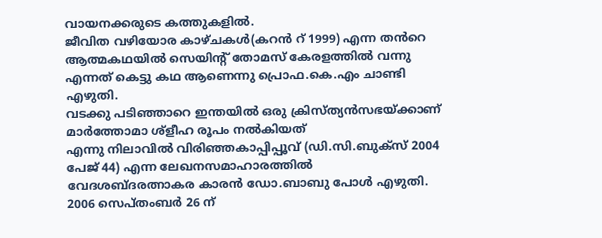വായനക്കരുടെ കത്തുകളിൽ.
ജീവിത വഴിയോര കാഴ്ചകൾ(കറൻ റ് 1999) എന്ന തൻറെ ആത്മകഥയിൽ സെയിന്റ് തോമസ് കേരളത്തിൽ വന്നു
എന്നത് കെട്ടു കഥ ആണെന്നു പ്രൊഫ.കെ.എം ചാണ്ടി എഴുതി.
വടക്കു പടിഞ്ഞാറെ ഇന്തയിൽ ഒരു ക്രിസ്ത്യൻസഭയ്ക്കാണ് മാർത്തോമാ ശ്ളീഹ രൂപം നൽകിയത്
എന്നു നിലാവിൽ വിരിഞ്ഞകാപ്പിപ്പൂവ് (ഡി.സി.ബുക്സ് 2004 പേജ് 44) എന്ന ലേഖനസമാഹാരത്തിൽ
വേദശബ്ദരത്നാകര കാരൻ ഡോ.ബാബു പോൾ എഴുതി.
2006 സെപ്തംബർ 26 ന്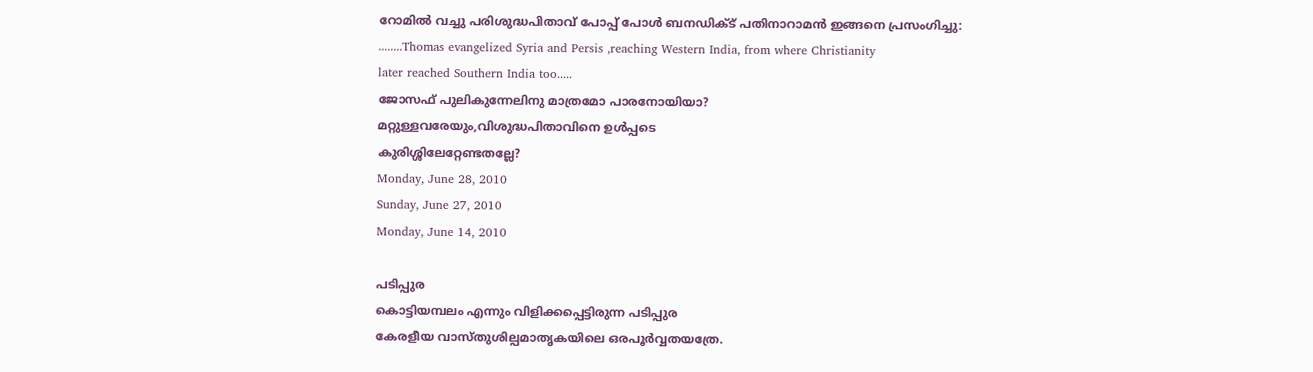റോമിൽ വച്ചു പരിശുദ്ധപിതാവ് പോപ്പ് പോൾ ബനഡിക്ട് പതിനാറാമൻ ഇങ്ങനെ പ്രസംഗിച്ചു:
........Thomas evangelized Syria and Persis ,reaching Western India, from where Christianity
later reached Southern India too.....
ജോസഫ് പുലികുന്നേലിനു മാത്രമോ പാരനോയിയാ?
മറ്റുള്ളവരേയും,വിശുദ്ധപിതാവിനെ ഉൾപ്പടെ
കുരിശ്ശിലേറ്റേണ്ടതല്ലേ?
Monday, June 28, 2010
Sunday, June 27, 2010
Monday, June 14, 2010

പടിപ്പുര
കൊട്ടിയമ്പലം എന്നും വിളിക്കപ്പെട്ടിരുന്ന പടിപ്പുര
കേരളീയ വാസ്തുശില്പമാതൃകയിലെ ഒരപൂർവ്വതയത്രേ.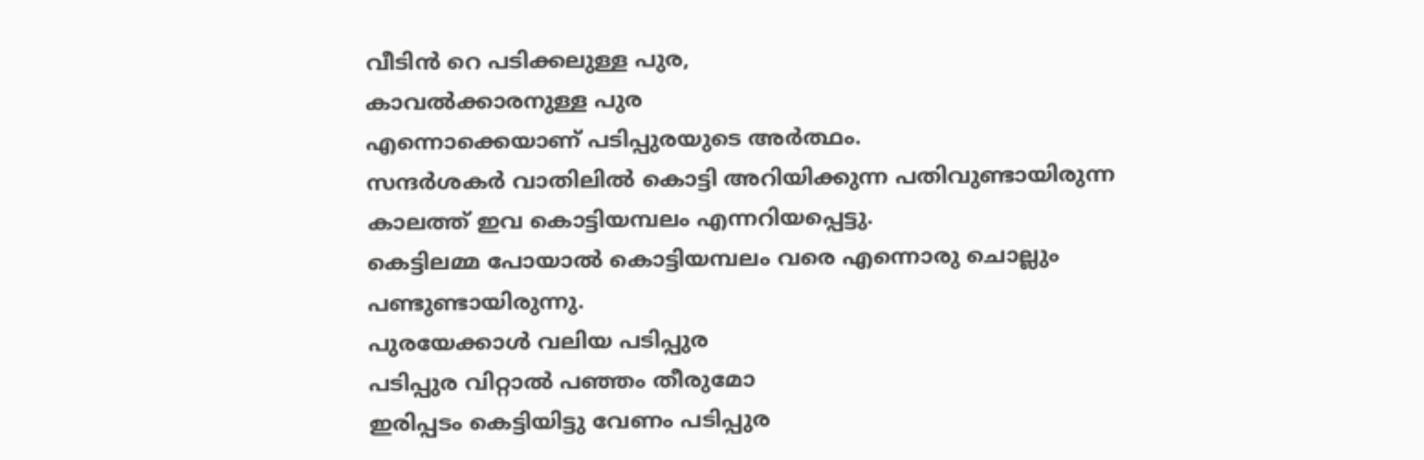വീടിൻ റെ പടിക്കലുള്ള പുര,
കാവൽക്കാരനുള്ള പുര
എന്നൊക്കെയാണ് പടിപ്പുരയുടെ അർത്ഥം.
സന്ദർശകർ വാതിലിൽ കൊട്ടി അറിയിക്കുന്ന പതിവുണ്ടായിരുന്ന
കാലത്ത് ഇവ കൊട്ടിയമ്പലം എന്നറിയപ്പെട്ടു.
കെട്ടിലമ്മ പോയാൽ കൊട്ടിയമ്പലം വരെ എന്നൊരു ചൊല്ലും പണ്ടുണ്ടായിരുന്നു.
പുരയേക്കാൾ വലിയ പടിപ്പുര
പടിപ്പുര വിറ്റാൽ പഞ്ഞം തീരുമോ
ഇരിപ്പടം കെട്ടിയിട്ടു വേണം പടിപ്പുര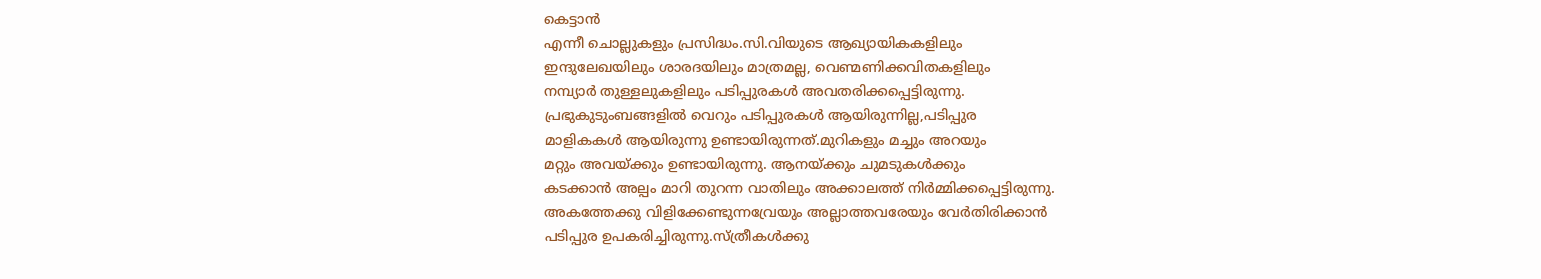കെട്ടാൻ
എന്നീ ചൊല്ലുകളും പ്രസിദ്ധം.സി.വിയുടെ ആഖ്യായികകളിലും
ഇന്ദുലേഖയിലും ശാരദയിലും മാത്രമല്ല, വെണ്മണിക്കവിതകളിലും
നമ്പ്യാർ തുള്ളലുകളിലും പടിപ്പുരകൾ അവതരിക്കപ്പെട്ടിരുന്നു.
പ്രഭുകുടുംബങ്ങളിൽ വെറും പടിപ്പുരകൾ ആയിരുന്നില്ല,പടിപ്പുര
മാളികകൾ ആയിരുന്നു ഉണ്ടായിരുന്നത്.മുറികളും മച്ചും അറയും
മറ്റും അവയ്ക്കും ഉണ്ടായിരുന്നു. ആനയ്ക്കും ചുമടുകൾക്കും
കടക്കാൻ അല്പം മാറി തുറന്ന വാതിലും അക്കാലത്ത് നിർമ്മിക്കപ്പെട്ടിരുന്നു.
അകത്തേക്കു വിളിക്കേണ്ടുന്നവ്രേയും അല്ലാത്തവരേയും വേർതിരിക്കാൻ
പടിപ്പുര ഉപകരിച്ചിരുന്നു.സ്ത്രീകൾക്കു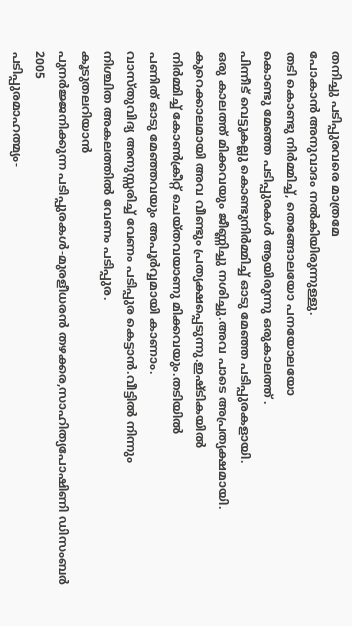തനിച്ചു പടിപ്പുരവരെ മാത്രമേ
പോകാൻ അനുവാദം നൽകിയിരുന്നുള്ളു.
തടി കൊണ്ടു നിർമ്മിച്ച്, തെങ്ങോലയോ പനയോലയോ
കൊണ്ടു മേഞ്ഞ പടിപ്പുരകൾ ആയിരുന്നു ഒരുകാലത്ത് .
പിന്നീട് വെട്ടുകല്ലു കൊണ്ടുനിർമ്മിച്ച് ഓടു മേഞ്ഞ പടിപ്പുരകളായി.
ഒരു കാലത്ത് മിക്കവയും ജീണ്ണിച്ചു നശിച്ചു.അവ പാടെ അപ്രത്യക്ഷമായി.
കുറെക്കാലമായി അവ വീണ്ടും പ്രത്യക്ഷപ്പെടുന്നു.ഇഷ്ടികയിൽ
നിർമ്മിച്ച് കോൺക്രീറ്റ് ചെയ്തവയാണു മിക്കവയും.തടിയിൽ
പണിത് ഓടു മേഞ്ഞവയും അപൂർവ്വമായി കാണാം.
വാസ്തുവിദ്യ അനുസ്സരിച്ച് വേണം പടിപ്പുര കെട്ടാൻ.വീട്ടിൽ നിന്നും
നിശ്ചിത അകലത്തിൽ വേണം പടിപ്പുര.
കൂടുതലറിയാൻ
പുനർജ്ജനിക്കുന്ന പടിപ്പുരകൾ-മുരളീധരൻ തഴക്കര,സാഹിത്യപോഷിണി ഡിസംബർ 2005
പടിപ്പുരമാഹത്മ്യം-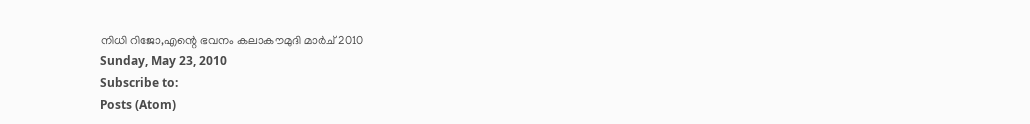നിധി റിജോ,എന്റെ ഭവനം കലാകൗമുദി മാർച് 2010
Sunday, May 23, 2010
Subscribe to:
Posts (Atom)